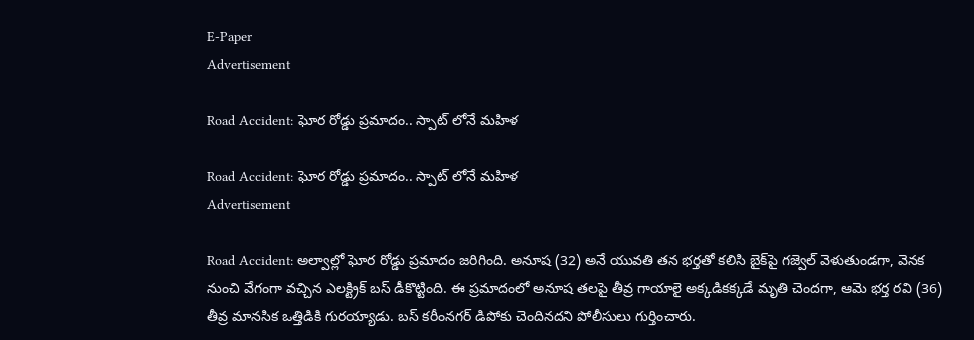E-Paper
Advertisement

Road Accident: ఘోర రోడ్డు ప్రమాదం.. స్పాట్ లోనే మహిళ

Road Accident: ఘోర రోడ్డు ప్రమాదం.. స్పాట్ లోనే మహిళ
Advertisement

Road Accident: అల్వాల్లో ఘోర రోడ్డు ప్రమాదం జరిగింది. అనూష (32) అనే యువతి తన భర్తతో కలిసి బైక్‌పై గజ్వెల్ వెళుతుండగా, వెనక నుంచి వేగంగా వచ్చిన ఎలక్ట్రిక్ బస్ డీకొట్టింది. ఈ ప్రమాదంలో అనూష తలపై తీవ్ర గాయాలై అక్కడికక్కడే మృతి చెందగా, ఆమె భర్త రవి (36) తీవ్ర మానసిక ఒత్తిడికి గురయ్యాడు. బస్ కరీంనగర్ డిపోకు చెందినదని పోలీసులు గుర్తించారు.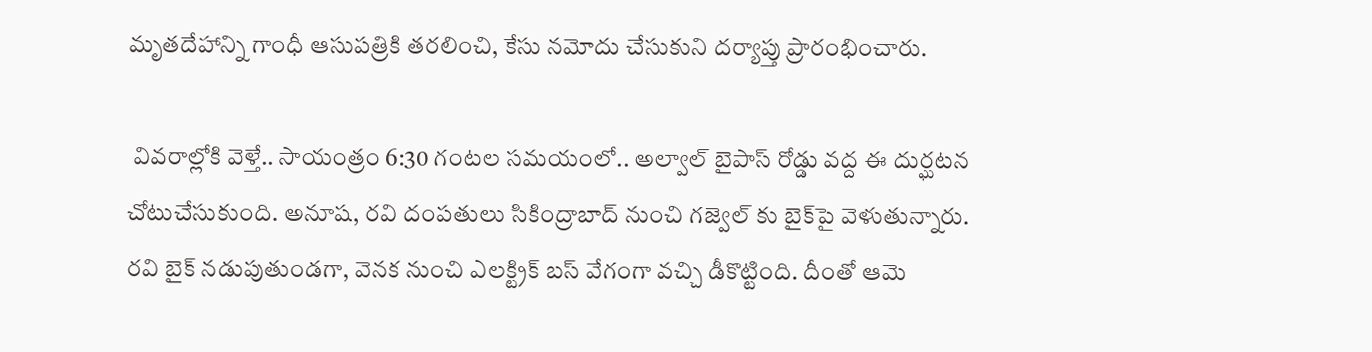మృతదేహాన్ని గాంధీ ఆసుపత్రికి తరలించి, కేసు నమోదు చేసుకుని దర్యాప్తు ప్రారంభించారు.

 వివరాల్లోకి వెళ్తే.. సాయంత్రం 6:30 గంటల సమయంలో.. అల్వాల్ బైపాస్ రోడ్డు వద్ద ఈ దుర్ఘటన చోటుచేసుకుంది. అనూష, రవి దంపతులు సికింద్రాబాద్ నుంచి గజ్వెల్ కు బైక్‌పై వెళుతున్నారు. రవి బైక్ నడుపుతుండగా, వెనక నుంచి ఎలక్ట్రిక్ బస్ వేగంగా వచ్చి డీకొట్టింది. దీంతో ఆమె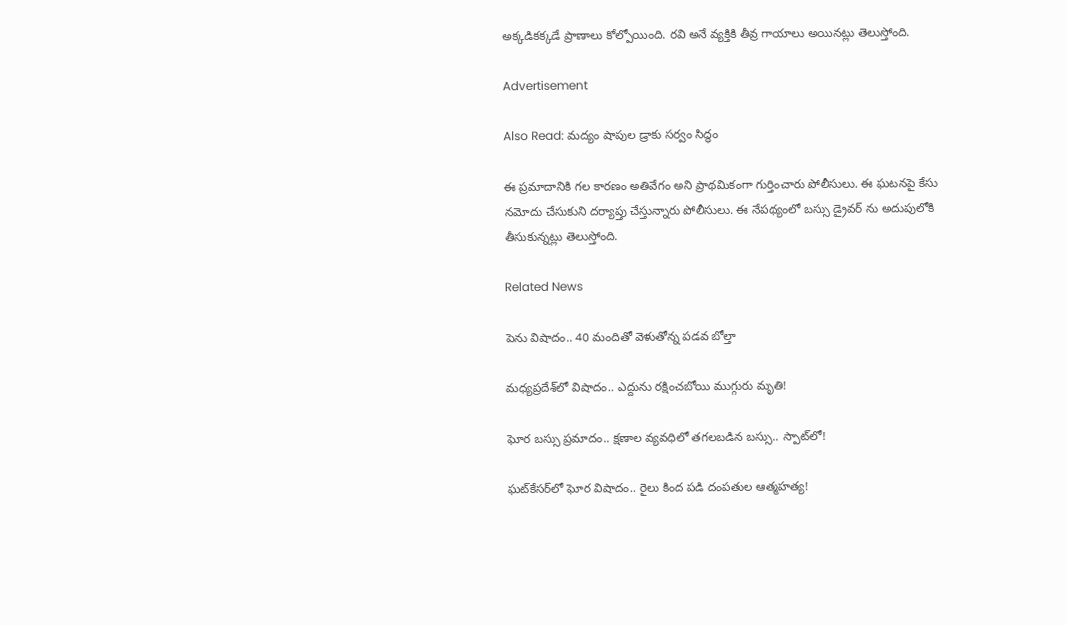అక్కడికక్కడే ప్రాణాలు కోల్పోయింది. రవి అనే వ్యక్తికి తీవ్ర గాయాలు అయినట్లు తెలుస్తోంది.

Advertisement

Also Read: మద్యం షాపుల డ్రాకు సర్వం సిద్ధం

ఈ ప్రమాదానికి గల కారణం అతివేగం అని ప్రాథమికంగా గుర్తించారు పోలీసులు. ఈ ఘటనపై కేసు నమోదు చేసుకుని దర్యాప్తు చేస్తున్నారు పోలీసులు. ఈ నేపథ్యంలో బస్సు డ్రైవర్ ను అదుపులోకి తీసుకున్నట్లు తెలుస్తోంది.

Related News

పెను విషాదం.. 40 మందితో వెళుతోన్న ప‌డ‌వ బోల్తా

మధ్యప్రదేశ్‌లో విషాదం.. ఎద్దును రక్షించబోయి ముగ్గురు మృతి!

ఘోర బస్సు ప్రమాదం.. క్షణాల వ్యవధిలో తగలబడిన బస్సు.. స్పాట్‌లో!

ఘట్‌కేసర్‌లో ఘోర విషాదం.. రైలు కింద పడి దంపతుల ఆత్మహత్య!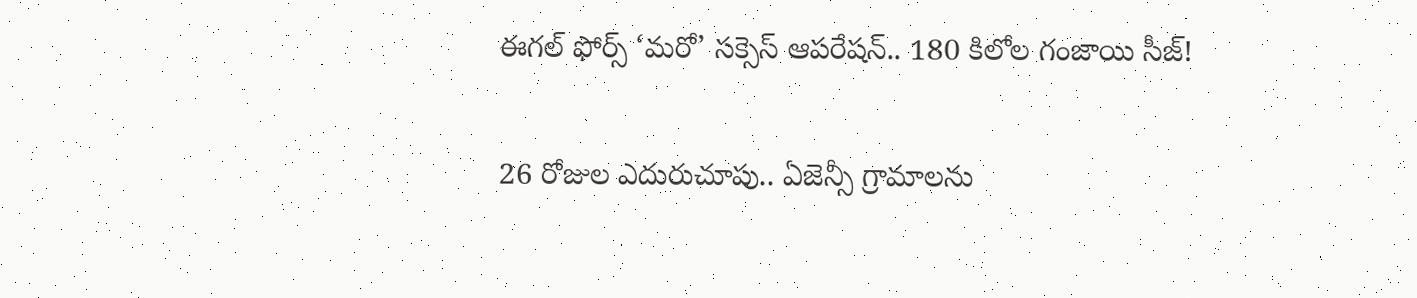ఈగల్ ఫోర్స్ ‘మరో’ సక్సెస్ ఆపరేషన్.. 180 కిలోల గంజాయి సీజ్!

26 రోజుల ఎదురుచూపు.. ఏజెన్సీ గ్రామాలను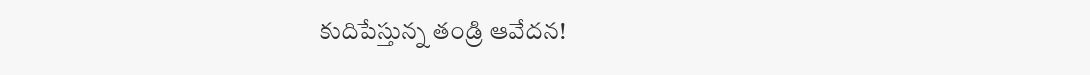కుదిపేస్తున్న తండ్రి ఆవేదన!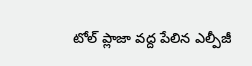టోల్ ప్లాజా వద్ద పేలిన ఎల్పీజీ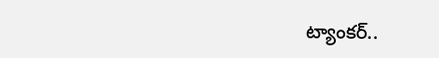ట్యాంకర్..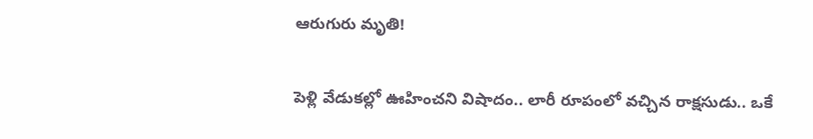ఆరుగురు మృతి!

పెళ్లి వేడుకల్లో ఊహించని విషాదం.. లారీ రూపంలో వచ్చిన రాక్షసుడు.. ఒకే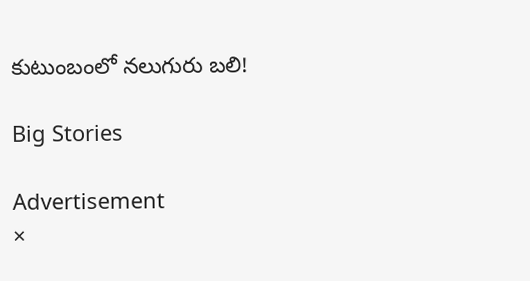కుటుంబంలో నలుగురు బలి!

Big Stories

Advertisement
×